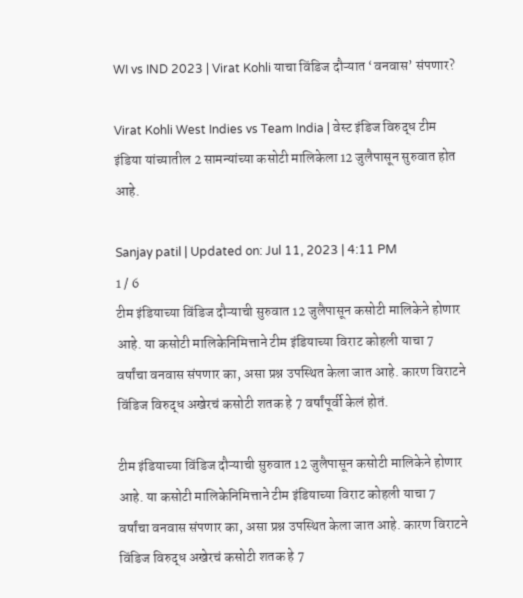WI vs IND 2023 | Virat Kohli याचा विंडिज दौऱ्यात ‘वनवास’ संपणार?

Virat Kohli West Indies vs Team India | वेस्ट इंडिज विरुद्ध टीम इंडिया यांच्यातील 2 सामन्यांच्या कसोटी मालिकेला 12 जुलैपासून सुरुवात होत आहे.

Sanjay patil | Updated on: Jul 11, 2023 | 4:11 PM
1 / 6
टीम इंडियाच्या विंडिज दौऱ्याची सुरुवात 12 जुलैपासून कसोटी मालिकेने होणार आहे. या कसोटी मालिकेनिमित्ताने टीम इंडियाच्या विराट कोहली याचा 7 वर्षांचा वनवास संपणार का, असा प्रश्न उपस्थित केला जात आहे. कारण विराटने विंडिज विरुद्ध अखेरचं कसोटी शतक हे 7 वर्षांपूर्वी केलं होतं.

टीम इंडियाच्या विंडिज दौऱ्याची सुरुवात 12 जुलैपासून कसोटी मालिकेने होणार आहे. या कसोटी मालिकेनिमित्ताने टीम इंडियाच्या विराट कोहली याचा 7 वर्षांचा वनवास संपणार का, असा प्रश्न उपस्थित केला जात आहे. कारण विराटने विंडिज विरुद्ध अखेरचं कसोटी शतक हे 7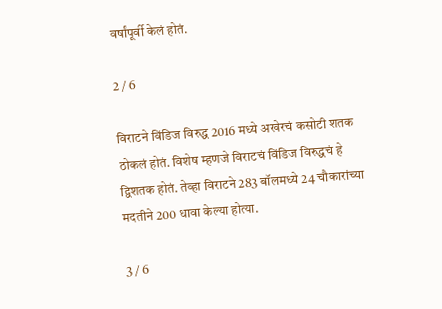वर्षांपूर्वी केलं होतं.

2 / 6

विराटने विंडिज विरुद्ध 2016 मध्ये अखेरचं कसोटी शतक ठोकलं होतं. विशेष म्हणजे विराटचं विंडिज विरुद्धचं हे द्विशतक होतं. तेव्हा विराटने 283 बॉलमध्ये 24 चौकारांच्या मदतीने 200 धावा केल्या होत्या.

3 / 6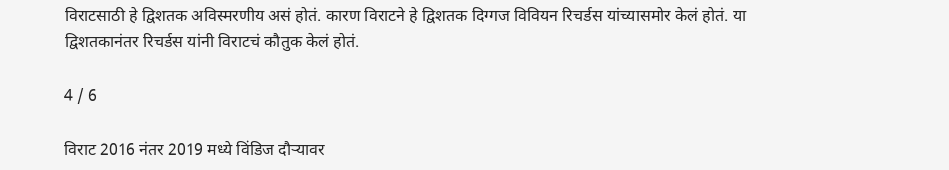विराटसाठी हे द्विशतक अविस्मरणीय असं होतं. कारण विराटने हे द्विशतक दिग्गज विवियन रिचर्डस यांच्यासमोर केलं होतं. या द्विशतकानंतर रिचर्डस यांनी विराटचं कौतुक केलं होतं.

4 / 6

विराट 2016 नंतर 2019 मध्ये विंडिज दौऱ्यावर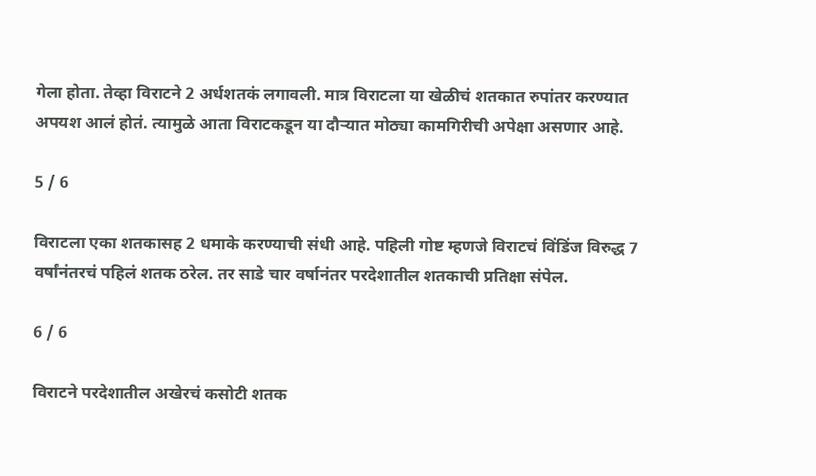गेला होता. तेव्हा विराटने 2 अर्धशतकं लगावली. मात्र विराटला या खेळीचं शतकात रुपांतर करण्यात अपयश आलं होतं. त्यामुळे आता विराटकडून या दौऱ्यात मोठ्या कामगिरीची अपेक्षा असणार आहे.

5 / 6

विराटला एका शतकासह 2 धमाके करण्याची संधी आहे. पहिली गोष्ट म्हणजे विराटचं विंडिंज विरुद्ध 7 वर्षांनंतरचं पहिलं शतक ठरेल. तर साडे चार वर्षानंतर परदेशातील शतकाची प्रतिक्षा संपेल.

6 / 6

विराटने परदेशातील अखेरचं कसोटी शतक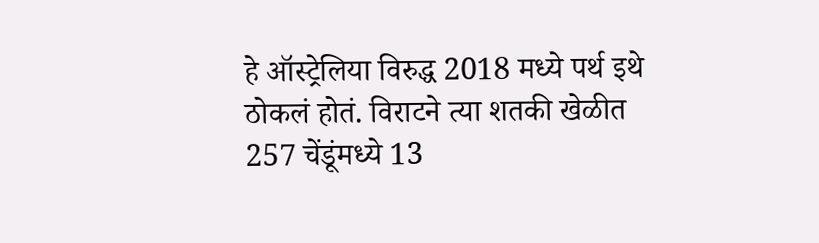हे ऑस्ट्रेलिया विरुद्ध 2018 मध्ये पर्थ इथे ठोकलं होतं. विराटने त्या शतकी खेळीत 257 चेंडूंमध्ये 13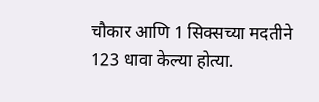चौकार आणि 1 सिक्सच्या मदतीने 123 धावा केल्या होत्या.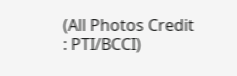(All Photos Credit : PTI/BCCI)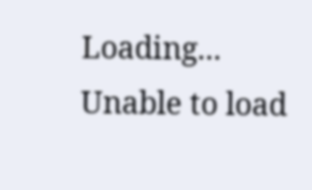Loading...
Unable to load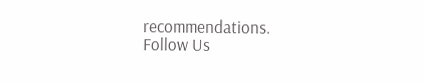recommendations.
Follow Us